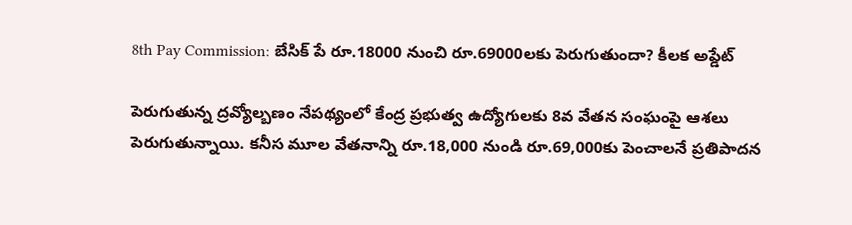8th Pay Commission: బేసిక్ పే రూ.18000 నుంచి రూ.69000లకు పెరుగుతుందా? కీలక అప్డేట్

పెరుగుతున్న ద్రవ్యోల్బణం నేపథ్యంలో కేంద్ర ప్రభుత్వ ఉద్యోగులకు 8వ వేతన సంఘంపై ఆశలు పెరుగుతున్నాయి. కనీస మూల వేతనాన్ని రూ.18,000 నుండి రూ.69,000కు పెంచాలనే ప్రతిపాదన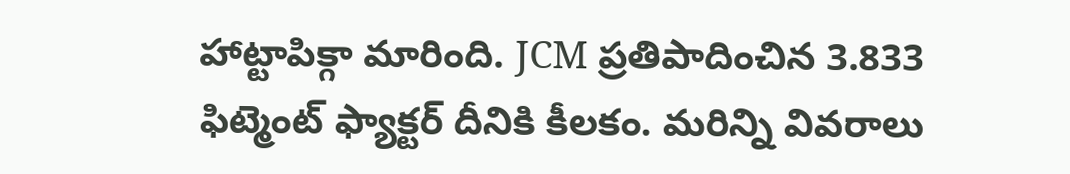హాట్టాపిక్గా మారింది. JCM ప్రతిపాదించిన 3.833 ఫిట్మెంట్ ఫ్యాక్టర్ దీనికి కీలకం. మరిన్ని వివరాలు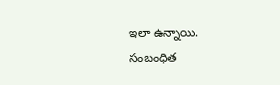ఇలా ఉన్నాయి.
సంబంధిత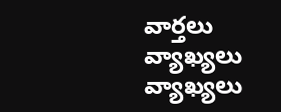వార్తలు
వ్యాఖ్యలు
వ్యాఖ్యలు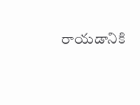రాయడానికి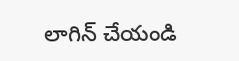లాగిన్ చేయండి